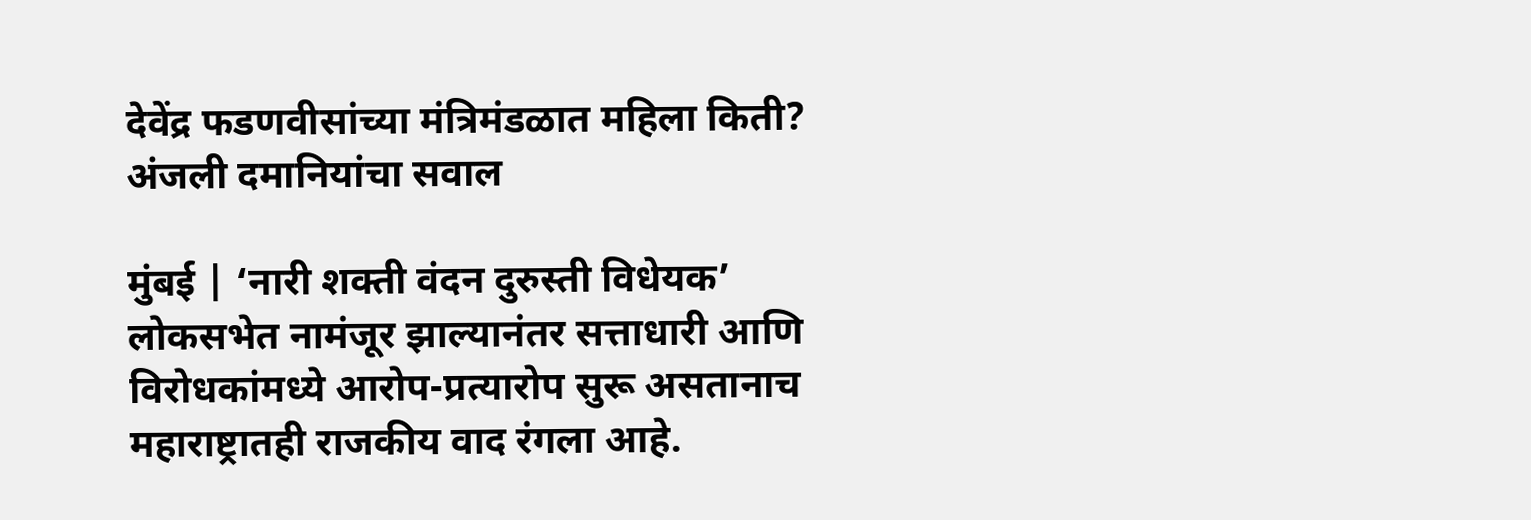देवेंद्र फडणवीसांच्या मंत्रिमंडळात महिला किती? अंजली दमानियांचा सवाल

मुंबई | ‘नारी शक्ती वंदन दुरुस्ती विधेयक’ लोकसभेत नामंजूर झाल्यानंतर सत्ताधारी आणि विरोधकांमध्ये आरोप-प्रत्यारोप सुरू असतानाच महाराष्ट्रातही राजकीय वाद रंगला आहे.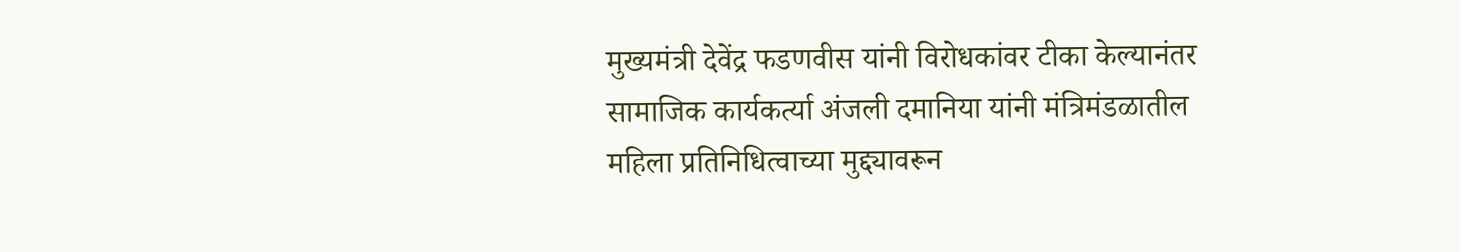मुख्यमंत्री देवेंद्र फडणवीस यांनी विरोधकांवर टीका केल्यानंतर सामाजिक कार्यकर्त्या अंजली दमानिया यांनी मंत्रिमंडळातील महिला प्रतिनिधित्वाच्या मुद्द्यावरून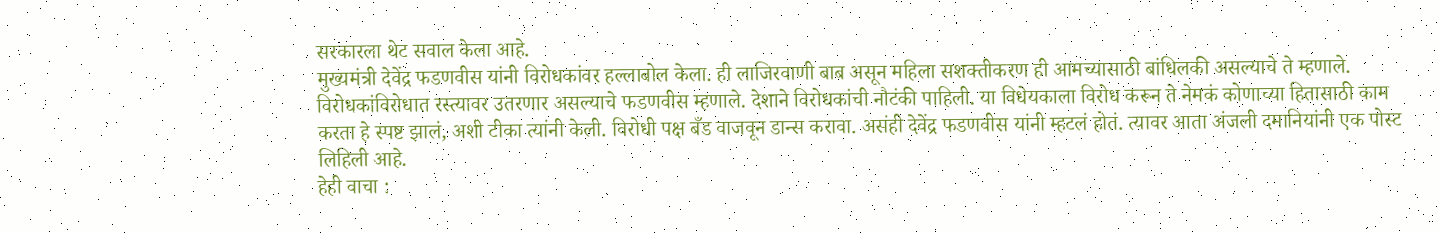सरकारला थेट सवाल केला आहे.
मुख्यमंत्री देवेंद्र फडणवीस यांनी विरोधकांवर हल्लाबोल केला. ही लाजिरवाणी बाब असून महिला सशक्तीकरण ही आमच्यासाठी बांधिलकी असल्याचे ते म्हणाले. विरोधकांविरोधात रस्त्यावर उतरणार असल्याचे फडणवीस म्हणाले. देशाने विरोधकांची नौटंकी पाहिली. या विधेयकाला विरोध करून ते नेमकं कोणाच्या हितासाठी काम करता हे स्पष्ट झालं, अशी टीका त्यांनी केली. विरोधी पक्ष बँड वाजवून डान्स करावा. असंही देवेंद्र फडणवीस यांनी म्हटलं होतं. त्यावर आता अंजली दमानियांनी एक पोस्ट लिहिली आहे.
हेही वाचा :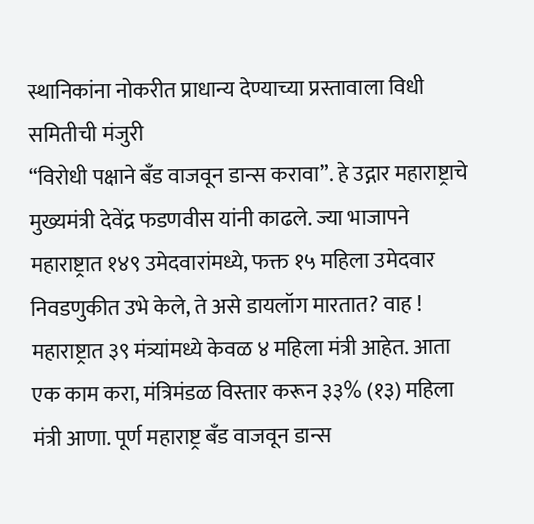स्थानिकांना नोकरीत प्राधान्य देण्याच्या प्रस्तावाला विधी समितीची मंजुरी
“विरोधी पक्षाने बँड वाजवून डान्स करावा”. हे उद्गार महाराष्ट्राचे मुख्यमंत्री देवेंद्र फडणवीस यांनी काढले. ज्या भाजापने महाराष्ट्रात १४९ उमेदवारांमध्ये, फक्त १५ महिला उमेदवार निवडणुकीत उभे केले, ते असे डायलॉग मारतात? वाह ! महाराष्ट्रात ३९ मंत्र्यांमध्ये केवळ ४ महिला मंत्री आहेत. आता एक काम करा, मंत्रिमंडळ विस्तार करून ३३% (१३) महिला मंत्री आणा. पूर्ण महाराष्ट्र बँड वाजवून डान्स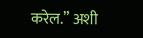करेल.” अशी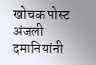खोचक पोस्ट अंजली दमानियांनी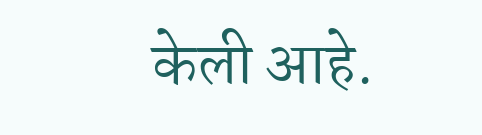केली आहे.